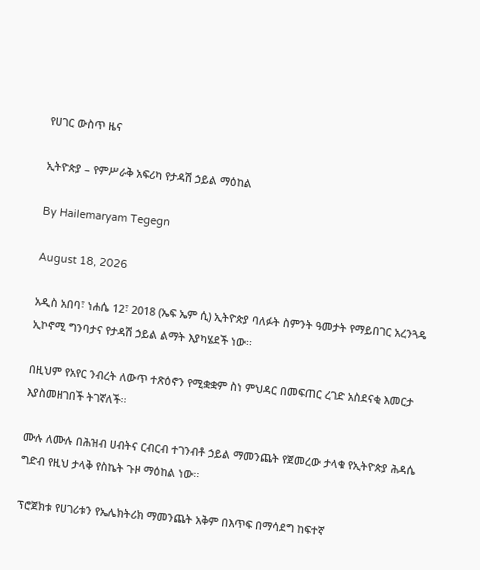የሀገር ውስጥ ዜና

ኢትዮጵያ – የምሥራቅ አፍሪካ የታዳሽ ኃይል ማዕከል

By Hailemaryam Tegegn

August 18, 2026

አዲስ አበባ፣ ነሐሴ 12፣ 2018 (ኤፍ ኤም ሲ) ኢትዮጵያ ባለፉት ስምንት ዓመታት የማይበገር አረንጓዴ ኢኮኖሚ ግንባታና የታዳሽ ኃይል ልማት እያካሄደች ነው፡፡

በዚህም የአየር ንብረት ለውጥ ተጽዕኖን የሚቋቋም ስነ ምህዳር በመፍጠር ረገድ አስደናቂ እመርታ እያስመዘገበች ትገኛለች፡፡

ሙሉ ለሙሉ በሕዝብ ሀብትና ርብርብ ተገንብቶ ኃይል ማመንጨት የጀመረው ታላቁ የኢትዮጵያ ሕዳሴ ግድብ የዚህ ታላቅ የስኬት ጉዞ ማዕከል ነው፡፡

ፕሮጀክቱ የሀገሪቱን የኤሌክትሪክ ማመንጨት አቅም በእጥፍ በማሳደግ ከፍተኛ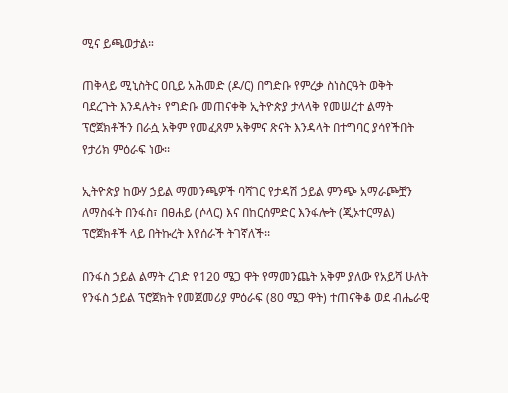ሚና ይጫወታል።

ጠቅላይ ሚኒስትር ዐቢይ አሕመድ (ዶ/ር) በግድቡ የምረቃ ስነስርዓት ወቅት ባደረጉት እንዳሉት፥ የግድቡ መጠናቀቅ ኢትዮጵያ ታላላቅ የመሠረተ ልማት ፕሮጀክቶችን በራሷ አቅም የመፈጸም አቅምና ጽናት እንዳላት በተግባር ያሳየችበት የታሪክ ምዕራፍ ነው፡፡

ኢትዮጵያ ከውሃ ኃይል ማመንጫዎች ባሻገር የታዳሽ ኃይል ምንጭ አማራጮቿን ለማስፋት በንፋስ፣ በፀሐይ (ሶላር) እና በከርሰምድር እንፋሎት (ጂኦተርማል) ፕሮጀክቶች ላይ በትኩረት እየሰራች ትገኛለች፡፡

በንፋስ ኃይል ልማት ረገድ የ120 ሜጋ ዋት የማመንጨት አቅም ያለው የአይሻ ሁለት የንፋስ ኃይል ፕሮጀክት የመጀመሪያ ምዕራፍ (80 ሜጋ ዋት) ተጠናቅቆ ወደ ብሔራዊ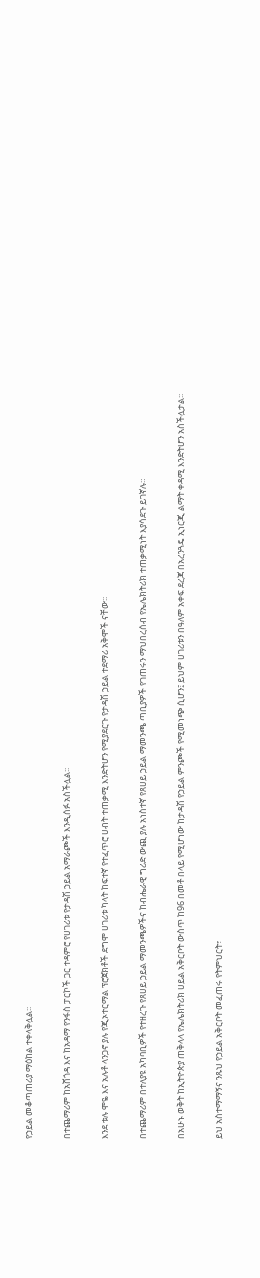የኃይል መቆጣጠሪያ ማዕከል ተቀላቅሏል፡፡

በተጨማሪም ከአሸጎዳ እና ከአዳማ የንፋስ ፓርኮች ጋር ተዳምሮ የሀገሪቱ የታዳሽ ኃይል አማራጮች እንዲሰፉ አስችሏል፡፡

እንደ ቱሉ ሞዬ እና አሉቶ ላንጋኖ ያሉ የጂኦተርማል ፕሮጀክቶች ደግሞ ሀገሪቱ ካላት ከፍተኛ የተፈጥሮ ሀብት ተጠቃሚ እንድትሆን የሚያደርጉ የታዳሽ ኃይል ተደማሪ አቅሞች ናቸው፡፡

በተጨማሪም በተለያዩ አካባቢዎች የተዘረጉ የጸሀይ ኃይል ማመንጫዎችና ከብሔራዊ ግሪድ ውጪ ያሉ አነስተኛ የጸሀይ ኃይል ማመንጫ ጣቢያዎች የገጠሩን ማህበረሰብ የኤሌክትሪክ ተጠቃሚነት እያሳደጉ ይገኛሉ።

በአሁኑ ወቅት ከኢትዮጵያ ጠቅላላ የኤሌክትሪክ ሀይል አቅርቦት ውስጥ ከ96 በመቶ በላይ የሚሆነው ከታዳሽ የኃይል ምንጮች የሚመነጭ ሲሆን፤ ይህም ሀገሪቱን በዓለም አቀፍ ደረጃ በአረንጓዴ ኢነርጂ ልማት ቀዳሚ እንድትሆን አስችሏታል፡፡

ይህ አስተማማኝና ንጹህ የኃይል አቅርቦት መፈጠሩ የትምህርት፣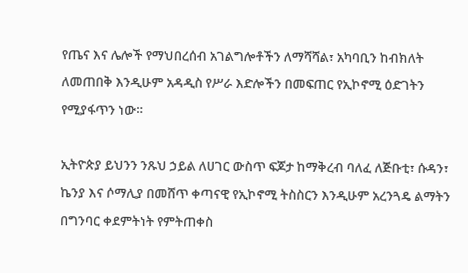የጤና እና ሌሎች የማህበረሰብ አገልግሎቶችን ለማሻሻል፣ አካባቢን ከብክለት ለመጠበቅ እንዲሁም አዳዲስ የሥራ እድሎችን በመፍጠር የኢኮኖሚ ዕድገትን የሚያፋጥን ነው።

ኢትዮጵያ ይህንን ንጹህ ኃይል ለሀገር ውስጥ ፍጆታ ከማቅረብ ባለፈ ለጅቡቲ፣ ሱዳን፣ ኬንያ እና ሶማሊያ በመሸጥ ቀጣናዊ የኢኮኖሚ ትስስርን እንዲሁም አረንጓዴ ልማትን በግንባር ቀደምትነት የምትጠቀስ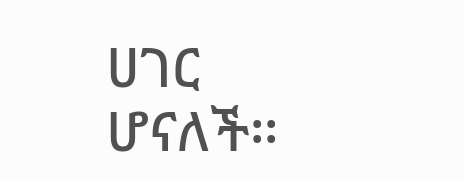ሀገር ሆናለች፡፡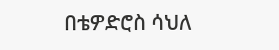በቴዎድሮስ ሳህለ